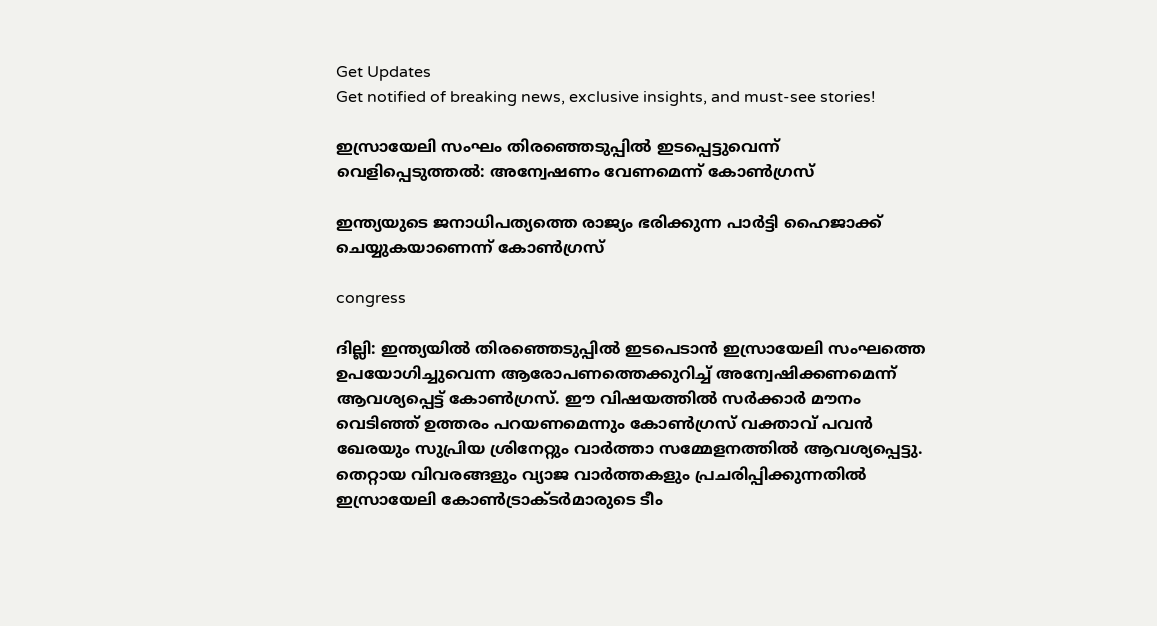Get Updates
Get notified of breaking news, exclusive insights, and must-see stories!

ഇസ്രായേലി സംഘം തിരഞ്ഞെടുപ്പില്‍ ഇടപ്പെട്ടുവെന്ന് വെളിപ്പെടുത്തല്‍: അന്വേഷണം വേണമെന്ന് കോണ്‍ഗ്രസ്

ഇന്ത്യയുടെ ജനാധിപത്യത്തെ രാജ്യം ഭരിക്കുന്ന പാർട്ടി ഹൈജാക്ക് ചെയ്യുകയാണെന്ന് കോണ്‍ഗ്രസ്

congress

ദില്ലി: ഇന്ത്യയില്‍ തിരഞ്ഞെടുപ്പിൽ ഇടപെടാൻ ഇസ്രായേലി സംഘത്തെ ഉപയോഗിച്ചുവെന്ന ആരോപണത്തെക്കുറിച്ച് അന്വേഷിക്കണമെന്ന് ആവശ്യപ്പെട്ട് കോൺഗ്രസ്. ഈ വിഷയത്തിൽ സർക്കാർ മൗനം വെടിഞ്ഞ് ഉത്തരം പറയണമെന്നും കോണ്‍ഗ്രസ് വക്താവ് പവന്‍ ഖേരയും സുപ്രിയ ശ്രിനേറ്റും വാർത്താ സമ്മേളനത്തില്‍ ആവശ്യപ്പെട്ടു. തെറ്റായ വിവരങ്ങളും വ്യാജ വാർത്തകളും പ്രചരിപ്പിക്കുന്നതിൽ ഇസ്രായേലി കോൺട്രാക്ടർമാരുടെ ടീം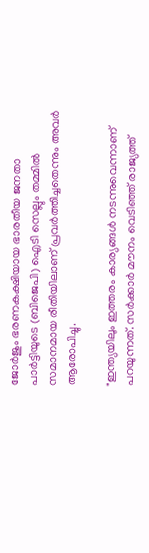ജോർജും ഭരണകക്ഷിയായ ഭാരതീയ ജനതാ പാർട്ടിയുടെ (ബിജെപി) ഐടി സെല്ലും തമ്മിൽ സമാനമായ രീതിയിലാണ് പ്രവർത്തിച്ചതെന്നും അവർ ആരോപിച്ചു.

"ഇന്ത്യയിലും ഇത്തരം കാര്യങ്ങള്‍ നടന്നുവെന്നാണ് പറയുന്നത്. സർക്കാർ മൗനം വെടിഞ്ഞ് രാജ്യത്ത്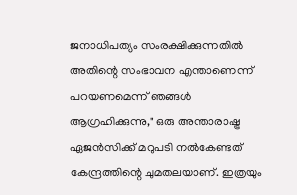ജനാധിപത്യം സംരക്ഷിക്കുന്നതിൽ അതിന്റെ സംഭാവന എന്താണെന്ന് പറയണമെന്ന് ഞങ്ങൾ ആഗ്രഹിക്കുന്നു," ഒരു അന്താരാഷ്ട്ര ഏജൻസിക്ക് മറുപടി നൽകേണ്ടത് കേന്ദ്രത്തിന്റെ ചുമതലയാണ്. ഇത്രയും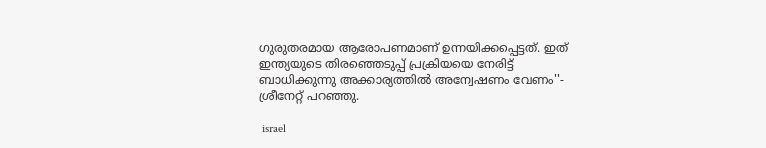ഗുരുതരമായ ആരോപണമാണ് ഉന്നയിക്കപ്പെട്ടത്. ഇത് ഇന്ത്യയുടെ തിരഞ്ഞെടുപ്പ് പ്രക്രിയയെ നേരിട്ട് ബാധിക്കുന്നു അക്കാര്യത്തില്‍ അന്വേഷണം വേണം''- ശ്രീനേറ്റ് പറഞ്ഞു.

 israel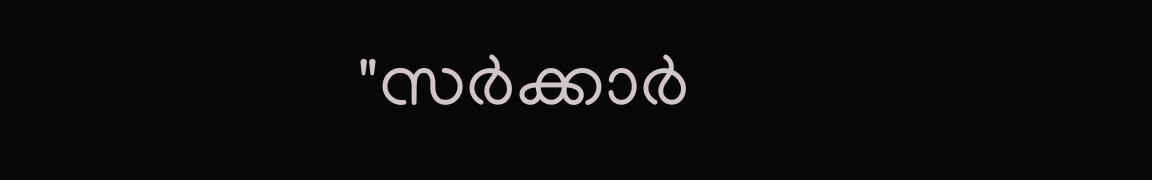"സർക്കാർ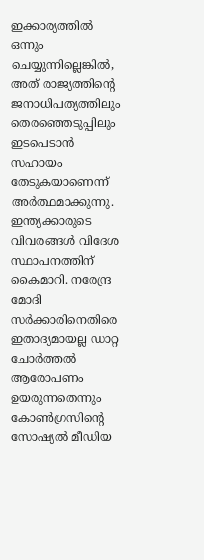ഇക്കാര്യത്തിൽ ഒന്നും ചെയ്യുന്നില്ലെങ്കിൽ, അത് രാജ്യത്തിന്റെ ജനാധിപത്യത്തിലും തെരഞ്ഞെടുപ്പിലും ഇടപെടാൻ സഹായം തേടുകയാണെന്ന് അർത്ഥമാക്കുന്നു. ഇന്ത്യക്കാരുടെ വിവരങ്ങൾ വിദേശ സ്ഥാപനത്തിന് കൈമാറി. നരേന്ദ്ര മോദി സർക്കാരിനെതിരെ ഇതാദ്യമായല്ല ഡാറ്റ ചോർത്തൽ ആരോപണം ഉയരുന്നതെന്നും കോൺഗ്രസിന്റെ സോഷ്യൽ മീഡിയ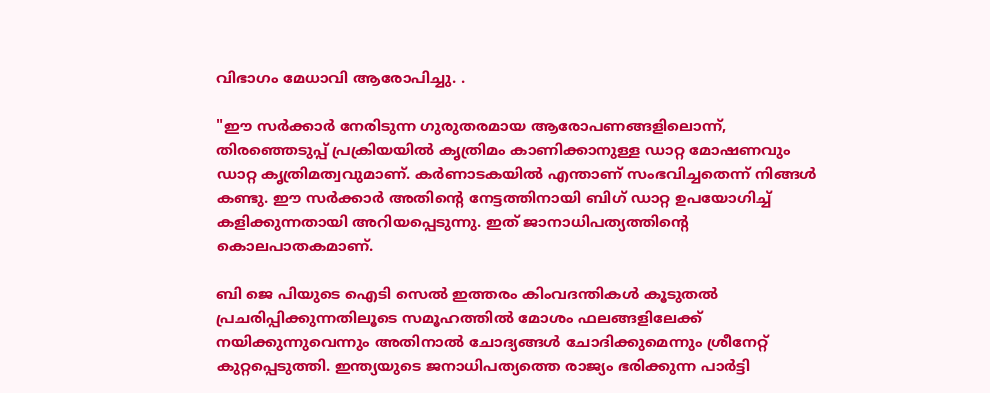വിഭാഗം മേധാവി ആരോപിച്ചു. .

"ഈ സർക്കാർ നേരിടുന്ന ഗുരുതരമായ ആരോപണങ്ങളിലൊന്ന്, തിരഞ്ഞെടുപ്പ് പ്രക്രിയയിൽ കൃത്രിമം കാണിക്കാനുള്ള ഡാറ്റ മോഷണവും ഡാറ്റ കൃത്രിമത്വവുമാണ്. കർണാടകയിൽ എന്താണ് സംഭവിച്ചതെന്ന് നിങ്ങൾ കണ്ടു. ഈ സർക്കാർ അതിന്റെ നേട്ടത്തിനായി ബിഗ് ഡാറ്റ ഉപയോഗിച്ച് കളിക്കുന്നതായി അറിയപ്പെടുന്നു. ഇത് ജാനാധിപത്യത്തിന്റെ കൊലപാതകമാണ്.

ബി ജെ പിയുടെ ഐടി സെൽ ഇത്തരം കിംവദന്തികൾ കൂടുതൽ പ്രചരിപ്പിക്കുന്നതിലൂടെ സമൂഹത്തിൽ മോശം ഫലങ്ങളിലേക്ക് നയിക്കുന്നുവെന്നും അതിനാൽ ചോദ്യങ്ങൾ ചോദിക്കുമെന്നും ശ്രീനേറ്റ് കുറ്റപ്പെടുത്തി. ഇന്ത്യയുടെ ജനാധിപത്യത്തെ രാജ്യം ഭരിക്കുന്ന പാർട്ടി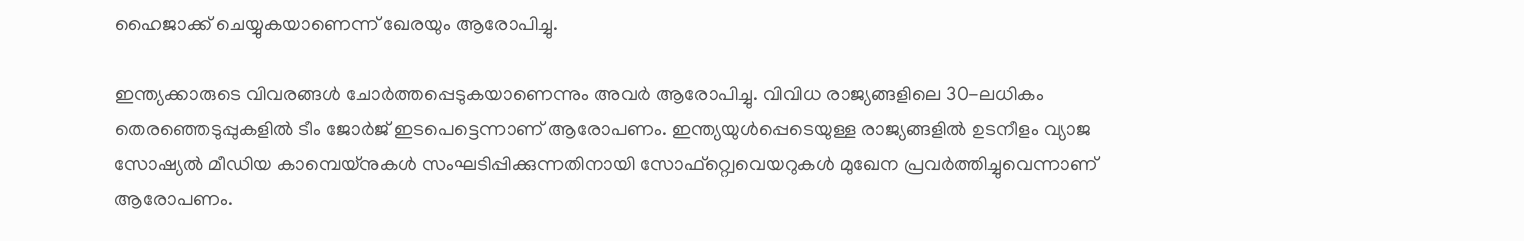ഹൈജാക്ക് ചെയ്യുകയാണെന്ന് ഖേരയും ആരോപിച്ചു.

ഇന്ത്യക്കാരുടെ വിവരങ്ങൾ ചോർത്തപ്പെടുകയാണെന്നും അവർ ആരോപിച്ചു. വിവിധ രാജ്യങ്ങളിലെ 30-ലധികം തെരഞ്ഞെടുപ്പുകളിൽ ടീം ജോർജ് ഇടപെട്ടെന്നാണ് ആരോപണം. ഇന്ത്യയുൾപ്പെടെയുള്ള രാജ്യങ്ങളിൽ ഉടനീളം വ്യാജ സോഷ്യൽ മീഡിയ കാമ്പെയ്‌നുകൾ സംഘടിപ്പിക്കുന്നതിനായി സോഫ്റ്റ്വെവെയറുകള്‍ മുഖേന പ്രവർത്തിച്ചുവെന്നാണ് ആരോപണം.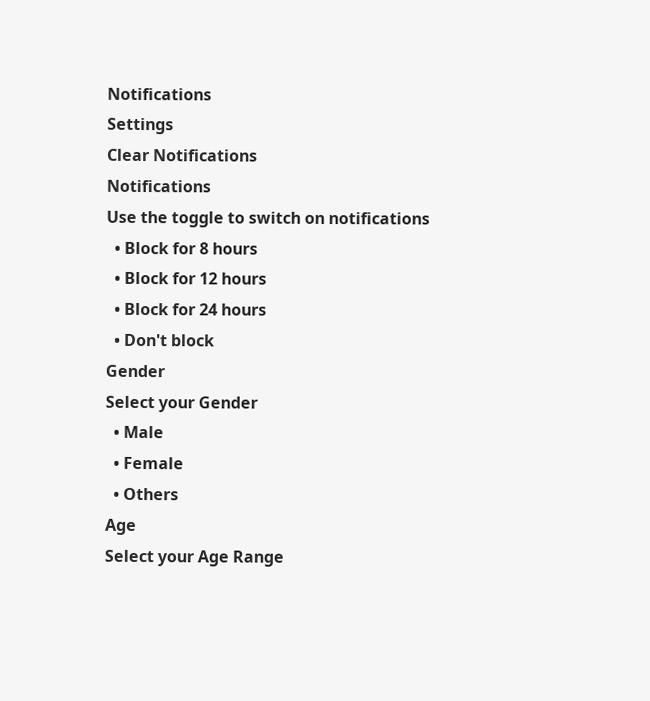Notifications
Settings
Clear Notifications
Notifications
Use the toggle to switch on notifications
  • Block for 8 hours
  • Block for 12 hours
  • Block for 24 hours
  • Don't block
Gender
Select your Gender
  • Male
  • Female
  • Others
Age
Select your Age Range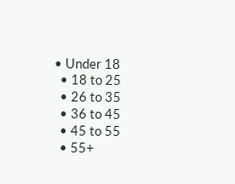• Under 18
  • 18 to 25
  • 26 to 35
  • 36 to 45
  • 45 to 55
  • 55+